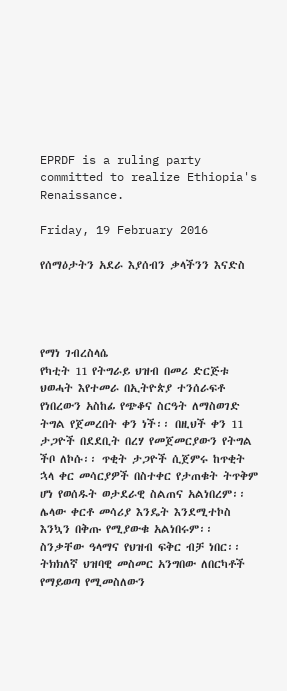EPRDF is a ruling party committed to realize Ethiopia's Renaissance.

Friday, 19 February 2016

የሰማዕታትን አደራ እያሰብን ቃላችንን እናድስ




የማነ ገብረስላሴ
የካቲት 11 የትግራይ ህዝብ በመሪ ድርጅቱ ህወሓት እየተመራ በኢትዮጵያ ተንሰራፍቶ የነበረውን አስከፊ የጭቆና ስርዓት ለማስወገድ ትግል የጀመረበት ቀን ነች፡፡ በዚህች ቀን 11 ታጋዮች በደደቢት በረሃ የመጀመርያውን የትግል ችቦ ለኮሱ፡፡ ጥቂት ታጋዮች ሲጀምሩ ከጥቂት ኋላ ቀር መሳርያዎች በስተቀር የታጠቁት ትጥቅም ሆነ የወሰዱት ወታደራዊ ስልጠና አልነበረም፡፡ ሌላው ቀርቶ መሳሪያ እንዴት እንደሚተኮስ እንኳን በቅጡ የሚያውቁ አልነበሩም፡፡ ስንቃቸው ዓላማና የህዝብ ፍቅር ብቻ ነበር፡፡ ትክክለኛ ህዝባዊ መስመር አንግበው ለበርካቶች የማይወጣ የሚመስለውን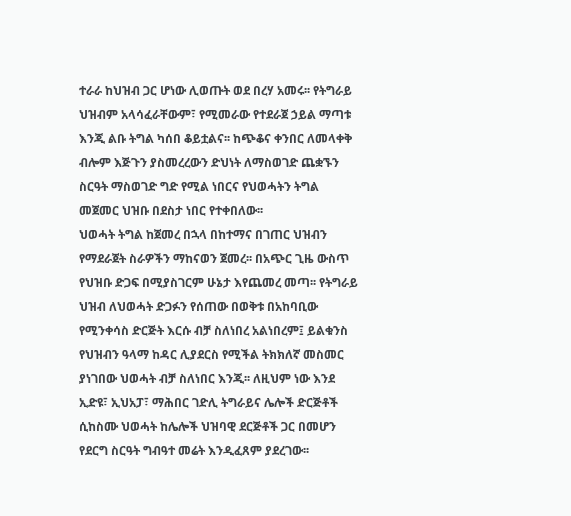ተራራ ከህዝብ ጋር ሆነው ሊወጡት ወደ በረሃ አመሩ፡፡ የትግራይ ህዝብም አላሳፈራቸውም፣ የሚመራው የተደራጀ ኃይል ማጣቱ እንጂ ልቡ ትግል ካሰበ ቆይቷልና፡፡ ከጭቆና ቀንበር ለመላቀቅ ብሎም እጅጉን ያስመረረውን ድህነት ለማስወገድ ጨቋኙን ስርዓት ማስወገድ ግድ የሚል ነበርና የህወሓትን ትግል መጀመር ህዝቡ በደስታ ነበር የተቀበለው፡፡
ህወሓት ትግል ከጀመረ በኋላ በከተማና በገጠር ህዝብን የማደራጀት ስራዎችን ማከናወን ጀመረ፡፡ በአጭር ጊዜ ውስጥ የህዝቡ ድጋፍ በሚያስገርም ሁኔታ እየጨመረ መጣ፡፡ የትግራይ ህዝብ ለህወሓት ድጋፉን የሰጠው በወቅቱ በአከባቢው የሚንቀሳስ ድርጅት እርሱ ብቻ ስለነበረ አልነበረም፤ ይልቁንስ የህዝብን ዓላማ ከዳር ሊያደርስ የሚችል ትክክለኛ መስመር ያነገበው ህወሓት ብቻ ስለነበር እንጂ፡፡ ለዚህም ነው እንደ ኢድዩ፣ ኢህአፓ፣ ማሕበር ገድሊ ትግራይና ሌሎች ድርጅቶች ሲከስሙ ህወሓት ከሌሎች ህዝባዊ ደርጅቶች ጋር በመሆን የደርግ ስርዓት ግብዓተ መሬት እንዲፈጸም ያደረገው፡፡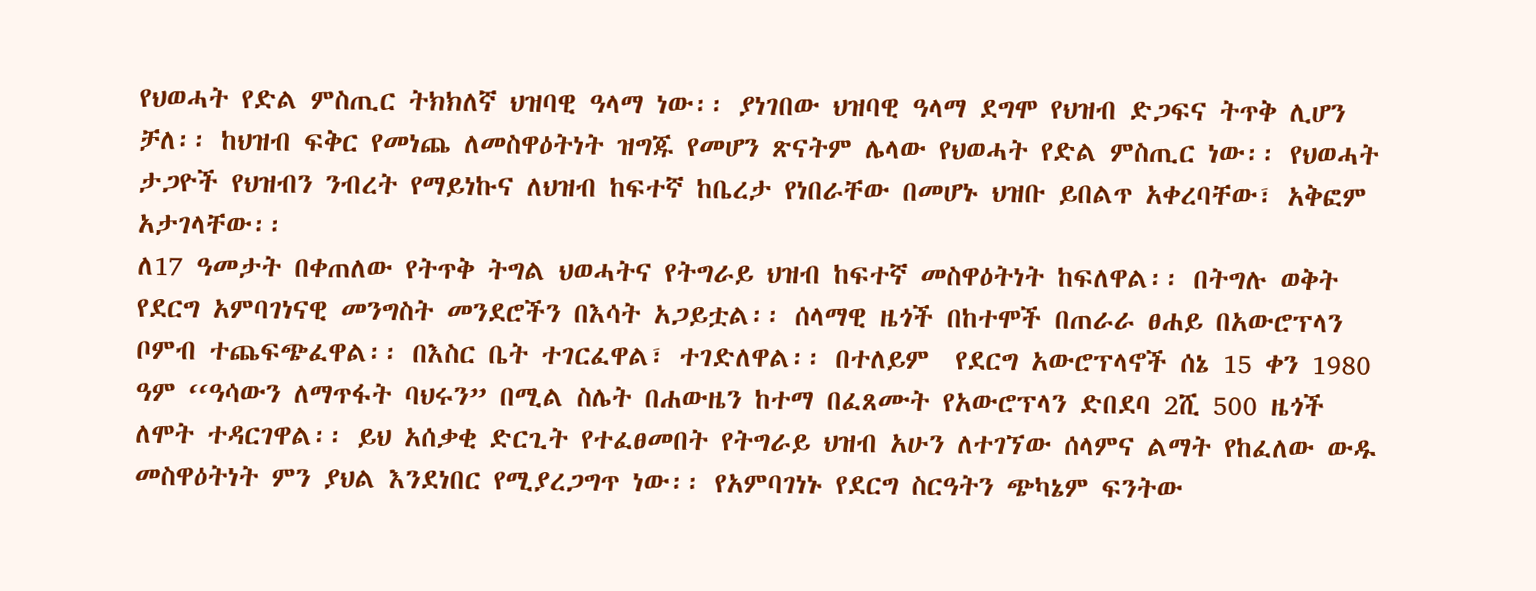የህወሓት የድል ምስጢር ትክክለኛ ህዝባዊ ዓላማ ነው፡፡ ያነገበው ህዝባዊ ዓላማ ደግሞ የህዝብ ድጋፍና ትጥቅ ሊሆን ቻለ፡፡ ከህዝብ ፍቅር የመነጨ ለመስዋዕትነት ዝግጁ የመሆን ጽናትም ሌላው የህወሓት የድል ምስጢር ነው፡፡ የህወሓት ታጋዮች የህዝብን ንብረት የማይነኩና ለህዝብ ከፍተኛ ከቤረታ የነበራቸው በመሆኑ ህዝቡ ይበልጥ አቀረባቸው፣ አቅፎም አታገላቸው፡፡
ለ17 ዓመታት በቀጠለው የትጥቅ ትግል ህወሓትና የትግራይ ህዝብ ከፍተኛ መስዋዕትነት ከፍለዋል፡፡ በትግሉ ወቅት የደርግ አምባገነናዊ መንግስት መንደሮችን በእሳት አጋይቷል፡፡ ሰላማዊ ዜጎች በከተሞች በጠራራ ፀሐይ በአውሮፕላን ቦምብ ተጨፍጭፈዋል፡፡ በእስር ቤት ተገርፈዋል፣ ተገድለዋል፡፡ በተለይም  የደርግ አውሮፕላኖች ሰኔ 15 ቀን 1980 ዓም ‘‘ዓሳውን ለማጥፋት ባህሩን” በሚል ስሌት በሐውዜን ከተማ በፈጸሙት የአውሮፕላን ድበደባ 2ሺ 500 ዜጎች ለሞት ተዳርገዋል፡፡ ይህ አሰቃቂ ድርጊት የተፈፀመበት የትግራይ ህዝብ አሁን ለተገኘው ሰላምና ልማት የከፈለው ውዱ መስዋዕትነት ምን ያህል እንደነበር የሚያረጋግጥ ነው፡፡ የአምባገነኑ የደርግ ስርዓትን ጭካኔም ፍንትው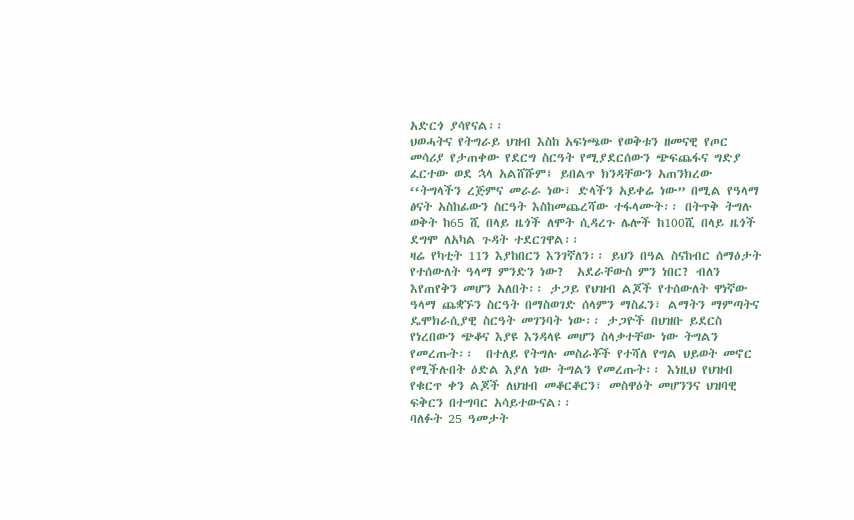አድርጎ ያሳየናል፡፡
ህወሓትና የትግራይ ህዝብ እስከ አፍነጫው የወቅቱን ዘመናዊ የጦር መሳሪያ የታጠቀው የደርግ ስርዓት የሚያደርሰውን ጭፍጨፋና ግድያ ፈርተው ወደ ኋላ አልሸሹም፤ ይበልጥ ክንዳቸውን አጠንክረው ‘‘ትግላችን ረጅምና መራራ ነው፣ ድላችን አይቀሬ ነው” በሚል የዓላማ ፅናት አስከፊውን ስርዓት እስከመጨረሻው ተፋላሙት፡፡ በትጥቅ ትግሉ ወቅት ከ65 ሺ በላይ ዜጎች ለሞት ሲዳረጉ ሌሎች ከ100ሺ በላይ ዜጎች ደግሞ ለአካል ጉዳት ተደርገዋል፡፡
ዛሬ የካቲት 11ን እያከበርን እንገኛለን፡፡ ይህን በዓል ስናከብር ሰማዕታት የተሰውለት ዓላማ ምንድን ነው?  አደራቸውስ ምን ነበር? ብለን እየጠየቅን መሆን አለበት፡፡ ታጋይ የህዝብ ልጆች የተሰውለት ዋነኛው ዓላማ ጨቋኙን ስርዓት በማስወገድ ሰላምን ማስፈን፣ ልማትን ማምጣትና ዴሞክራሲያዊ ስርዓት መገንባት ነው፡፡ ታጋዮች በህዝቡ ይደርስ የነረበውን ጭቆና እያዩ እንዳላዩ መሆን ስላቃተቸው ነው ትግልን የመረጡት፡፡  በተለይ የትግሉ መስራቾች የተሻለ የግል ህይወት መኖር የሚችሉበት ዕድል እያለ ነው ትግልን የመረጡት፡፡ እነዚህ የህዝብ የቁርጥ ቀን ልጆች ለህዝብ መቆርቆርን፣ መስዋዕት መሆንንና ህዝባዊ ፍቅርን በተግባር አሳይተውናል፡፡
ባለፉት 25 ዓመታት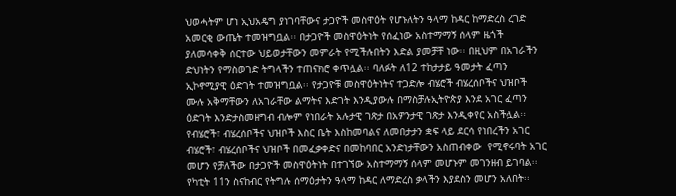ህወሓትም ሆነ ኢህአዴግ ያነገባቸውና ታጋዮች መስዋዕት የሆኑለትን ዓላማ ከዳር ከማድረስ ረገድ አመርቂ ውጤት ተመዝግቧል፡፡ በታጋዮች መስዋዕትነት የሰፈነው አስተማማኝ ሰላም ዜጎች ያለመሳቀቅ ሰርተው ህይወታቸውን መምራት የሚችሉበትን እድል ያመቻቸ ነው፡፡ በዚህም በአገራችን ድህነትን የማስወገድ ትግላችን ተጠናክሮ ቀጥሏል፡፡ ባለፉት ለ12 ተከታታይ ዓመታት ፈጣን ኢኮኖሚያዊ ዕድገት ተመዝግቧል፡፡ የታጋዮቹ መስዋዕትነትና ተጋድሎ ብሄሮች ብሄረሰቦችና ህዝቦች ሙሉ አቅማቸውን ለአገራቸው ልማትና እድገት እንዲያውሉ በማስቻሉኢትዮጵያ እንደ አገር ፈጣን ዕድገት እንድታስመዘግብ ብሎም የነበራት አሉታዊ ገጽታ በአዎንታዊ ገጽታ እንዲቀየር አስችሏል፡፡
የብሄሮች፣ ብሄረሰቦችና ህዝቦች እስር ቤት እስከመባልና ለመበታታን ቋፍ ላይ ደርሳ የነበረችን አገር ብሄሮች፣ ብሄረሰቦችና ህዝቦች በመፈቃቀድና በመከባበር አንድነታቸውን አስጠብቀው  የሚኖሩባት አገር መሆን የቻለችው በታጋዮች መስዋዕትነት በተገኘው አስተማማኝ ሰላም መሆኑም መገንዘብ ይገባል፡፡
የካቲት 11ን ስናከብር የትግሉ ሰማዕታትን ዓላማ ከዳር ለማድረስ ቃላችን እያደስን መሆን አለበት፡፡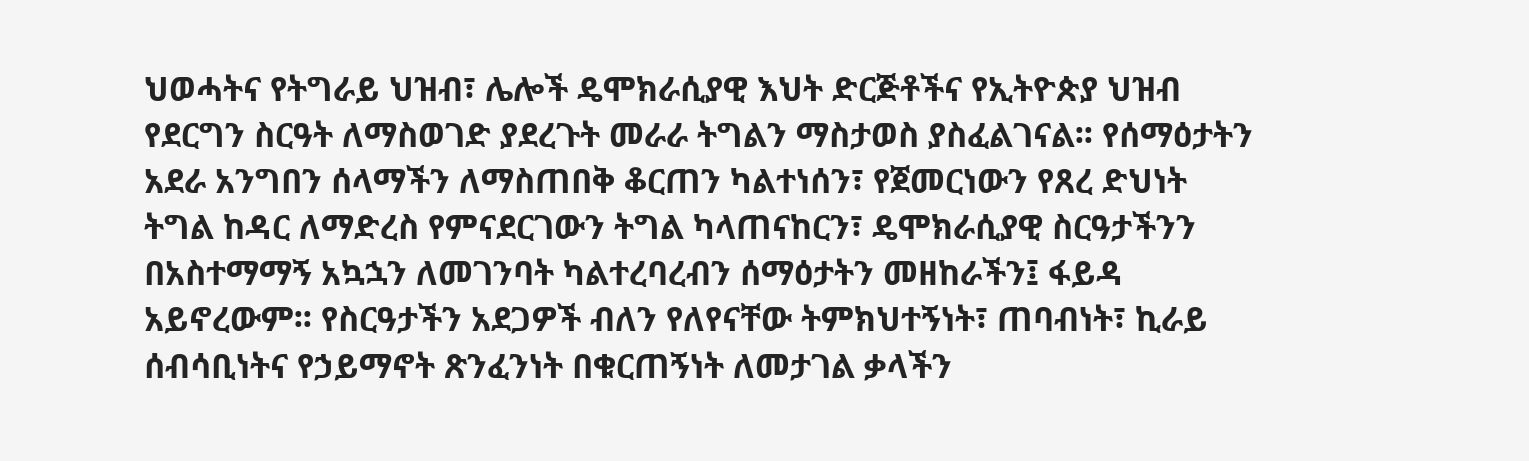ህወሓትና የትግራይ ህዝብ፣ ሌሎች ዴሞክራሲያዊ እህት ድርጅቶችና የኢትዮጵያ ህዝብ የደርግን ስርዓት ለማስወገድ ያደረጉት መራራ ትግልን ማስታወስ ያስፈልገናል፡፡ የሰማዕታትን አደራ አንግበን ሰላማችን ለማስጠበቅ ቆርጠን ካልተነሰን፣ የጀመርነውን የጸረ ድህነት ትግል ከዳር ለማድረስ የምናደርገውን ትግል ካላጠናከርን፣ ዴሞክራሲያዊ ስርዓታችንን በአስተማማኝ አኳኋን ለመገንባት ካልተረባረብን ሰማዕታትን መዘከራችን፤ ፋይዳ አይኖረውም፡፡ የስርዓታችን አደጋዎች ብለን የለየናቸው ትምክህተኝነት፣ ጠባብነት፣ ኪራይ ሰብሳቢነትና የኃይማኖት ጽንፈንነት በቁርጠኝነት ለመታገል ቃላችን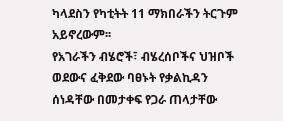ካላደስን የካቲትት 11 ማክበራችን ትርጉም አይኖረውም፡፡
የአገራችን ብሄሮች፣ ብሄረሰቦችና ህዝቦች ወደውና ፈቅደው ባፀኑት የቃልኪዳን ሰነዳቸው በመታቀፍ የጋራ ጠላታቸው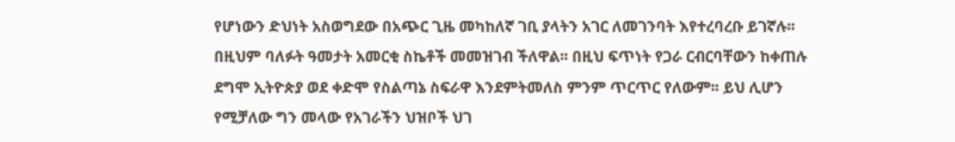የሆነውን ድህነት አስወግደው በአጭር ጊዜ መካከለኛ ገቢ ያላትን አገር ለመገንባት እየተረባረቡ ይገኛሉ፡፡ በዚህም ባለፉት ዓመታት አመርቂ ስኬቶች መመዝገብ ችለዋል፡፡ በዚህ ፍጥነት የጋራ ርብርባቸውን ከቀጠሉ ደግሞ ኢትዮጵያ ወደ ቀድሞ የስልጣኔ ስፍራዋ እንደምትመለስ ምንም ጥርጥር የለውም፡፡ ይህ ሊሆን የሚቻለው ግን መላው የአገራችን ህዝቦች ህገ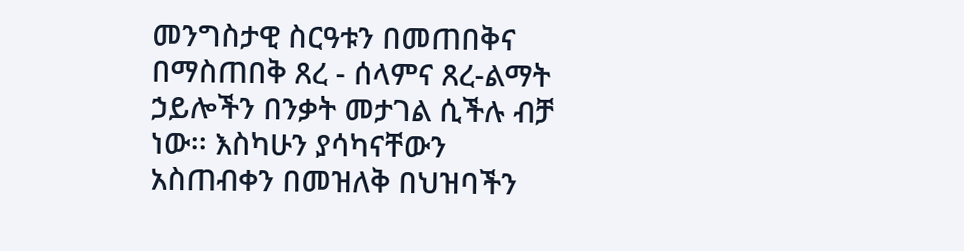መንግስታዊ ስርዓቱን በመጠበቅና በማስጠበቅ ጸረ - ሰላምና ጸረ-ልማት ኃይሎችን በንቃት መታገል ሲችሉ ብቻ ነው፡፡ እስካሁን ያሳካናቸውን አስጠብቀን በመዝለቅ በህዝባችን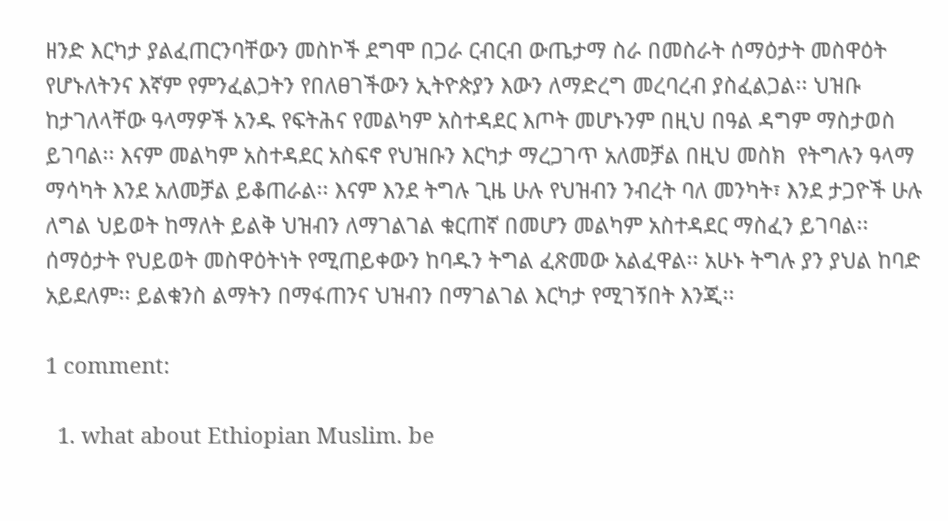ዘንድ እርካታ ያልፈጠርንባቸውን መስኮች ደግሞ በጋራ ርብርብ ውጤታማ ስራ በመስራት ሰማዕታት መስዋዕት የሆኑለትንና እኛም የምንፈልጋትን የበለፀገችውን ኢትዮጵያን እውን ለማድረግ መረባረብ ያስፈልጋል፡፡ ህዝቡ ከታገለላቸው ዓላማዎች አንዱ የፍትሕና የመልካም አስተዳደር እጦት መሆኑንም በዚህ በዓል ዳግም ማስታወስ ይገባል፡፡ እናም መልካም አስተዳደር አስፍኖ የህዝቡን እርካታ ማረጋገጥ አለመቻል በዚህ መስክ  የትግሉን ዓላማ ማሳካት እንደ አለመቻል ይቆጠራል፡፡ እናም እንደ ትግሉ ጊዜ ሁሉ የህዝብን ንብረት ባለ መንካት፣ እንደ ታጋዮች ሁሉ ለግል ህይወት ከማለት ይልቅ ህዝብን ለማገልገል ቁርጠኛ በመሆን መልካም አስተዳደር ማስፈን ይገባል፡፡
ሰማዕታት የህይወት መስዋዕትነት የሚጠይቀውን ከባዱን ትግል ፈጽመው አልፈዋል፡፡ አሁኑ ትግሉ ያን ያህል ከባድ አይደለም፡፡ ይልቁንስ ልማትን በማፋጠንና ህዝብን በማገልገል እርካታ የሚገኝበት እንጂ፡፡

1 comment:

  1. what about Ethiopian Muslim. be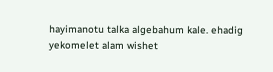hayimanotu talka algebahum kale. ehadig yekomelet alam wishet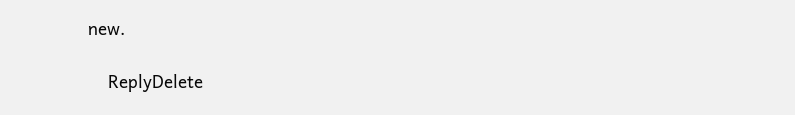new.

    ReplyDelete